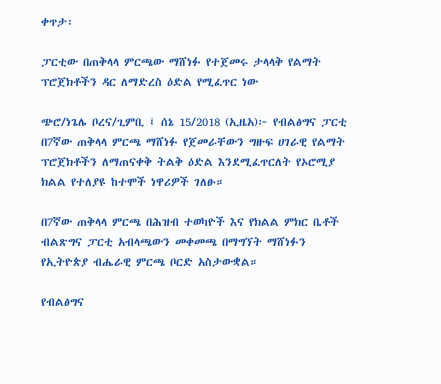ቀጥታ፡

ፓርቲው በጠቅላላ ምርጫው ማሸነፉ የተጀመሩ ታላላቅ የልማት ፕሮጀክቶችን ዳር ለማድረስ ዕድል የሚፈጥር ነው

ጭሮ/ነጌሌ ቦረና/ጊምቢ ፤ ሰኔ 15/2018 (ኢዜአ)፦ የብልፅግና ፓርቲ በ7ኛው ጠቅላላ ምርጫ ማሸነፉ የጀመራቸውን ግዙፍ ሀገራዊ የልማት ፕሮጀክቶችን ለማጠናቀቅ ትልቅ ዕድል እንደሚፈጥርለት የኦሮሚያ ክልል የተለያዩ ከተሞች ነዋሪዎች ገለፁ።

በ7ኛው ጠቅላላ ምርጫ በሕዝብ ተወካዮች እና የክልል ምክር ቤቶች ብልጽግና ፓርቲ አብላጫውን መቀመጫ በማግኘት ማሸነፉን የኢትዮጵያ ብሔራዊ ምርጫ ቦርድ አስታውቋል።

የብልፅግና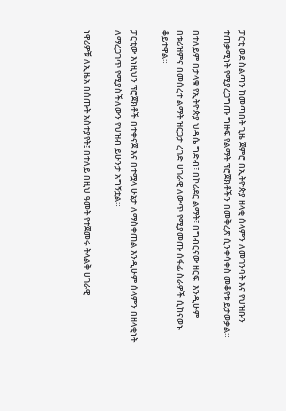ፓርቲ ወደ ስልጣን ከመጣበት ጊዜ ጀምሮ በኢትዮጵያ ዘላቂ ሰላምን ለመገንባት እና የህዝቡን ተጠቃሚነት የሚያረጋግጡ ግዙፍ የልማት ፕሮጀክቶችን በመቅረጽ ሲንቀሳቀስ መቆየቱ ይታወቃል።

በተለይም በታላቁ የኢትዮጵያ ህዳሴ ግድብ፣ በኮሪደር ልማት፣ በግብርናው ዘርፍ  እንዲሁም በቱሪዝምና በመሰረተ ልማት ዝርጋታ ረገድ ሀገራዊ ለውጥ የሚያመጡ ሰፋፊ ስራዎች ሲከናወኑ ቆይተዋል።

ፓርቲው እነዚህን ፕሮጀክቶች በተቀናጀ እና በተሟላ ሁኔታ ለማስቀጠል እንዲሁም ሰላምን በዘላቂነት ለማረጋገጥ የሚያስችለውን የህዝብ ይሁንታ አግኝቷል።

ነዋሪዎቹ ለኢዜአ በሰጡት አስተያየት፤ በተለይ በዚህ ዓመት የተጀመሩ ትላልቅ ሀገራዊ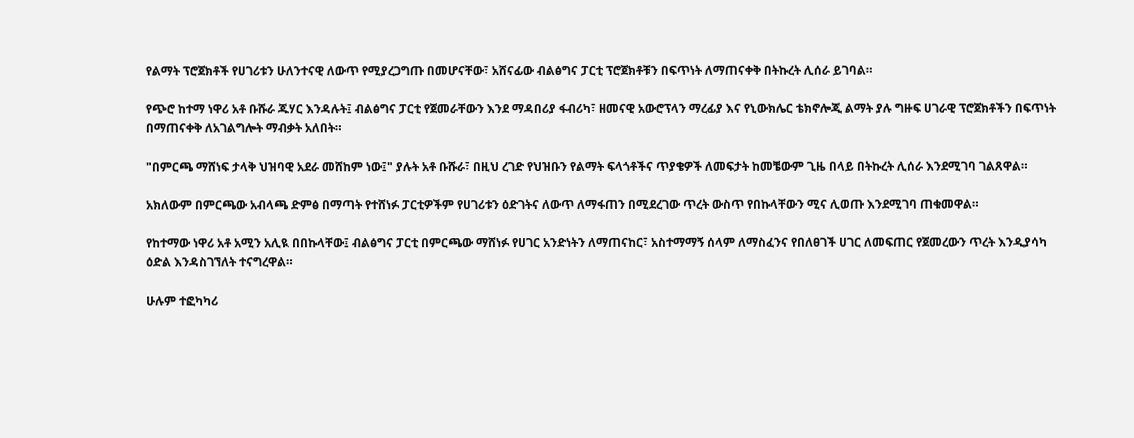የልማት ፕሮጀክቶች የሀገሪቱን ሁለንተናዊ ለውጥ የሚያረጋግጡ በመሆናቸው፣ አሸናፊው ብልፅግና ፓርቲ ፕሮጀክቶቹን በፍጥነት ለማጠናቀቅ በትኩረት ሊሰራ ይገባል።

የጭሮ ከተማ ነዋሪ አቶ ቡሹራ ጁሃር እንዳሉት፤ ብልፅግና ፓርቲ የጀመራቸውን እንደ ማዳበሪያ ፋብሪካ፣ ዘመናዊ አውሮፕላን ማረፊያ እና የኒውክሌር ቴክኖሎጂ ልማት ያሉ ግዙፍ ሀገራዊ ፕሮጀክቶችን በፍጥነት በማጠናቀቅ ለአገልግሎት ማብቃት አለበት።

"በምርጫ ማሸነፍ ታላቅ ህዝባዊ አደራ መሸከም ነው፤" ያሉት አቶ ቡሹራ፣ በዚህ ረገድ የህዝቡን የልማት ፍላጎቶችና ጥያቄዎች ለመፍታት ከመቼውም ጊዜ በላይ በትኩረት ሊሰራ እንደሚገባ ገልጸዋል።

አክለውም በምርጫው አብላጫ ድምፅ በማጣት የተሸነፉ ፓርቲዎችም የሀገሪቱን ዕድገትና ለውጥ ለማፋጠን በሚደረገው ጥረት ውስጥ የበኩላቸውን ሚና ሊወጡ እንደሚገባ ጠቁመዋል።

የከተማው ነዋሪ አቶ አሚን አሊዪ በበኩላቸው፤ ብልፅግና ፓርቲ በምርጫው ማሸነፉ የሀገር አንድነትን ለማጠናከር፣ አስተማማኝ ሰላም ለማስፈንና የበለፀገች ሀገር ለመፍጠር የጀመረውን ጥረት እንዲያሳካ ዕድል እንዳስገኘለት ተናግረዋል።

ሁሉም ተፎካካሪ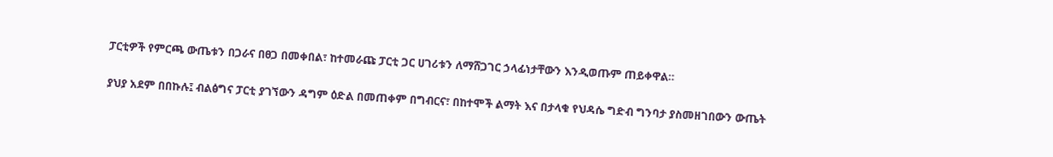ፓርቲዎች የምርጫ ውጤቱን በጋራና በፀጋ በመቀበል፣ ከተመራጩ ፓርቲ ጋር ሀገሪቱን ለማሸጋገር ኃላፊነታቸውን እንዲወጡም ጠይቀዋል።

ያህያ አደም በበኩሉ፤ ብልፅግና ፓርቲ ያገኘውን ዳግም ዕድል በመጠቀም በግብርና፣ በከተሞች ልማት እና በታላቁ የህዳሴ ግድብ ግንባታ ያስመዘገበውን ውጤት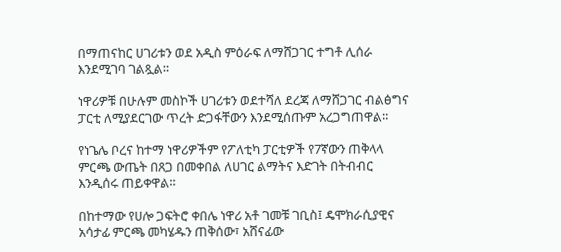በማጠናከር ሀገሪቱን ወደ አዲስ ምዕራፍ ለማሸጋገር ተግቶ ሊሰራ እንደሚገባ ገልጿል።

ነዋሪዎቹ በሁሉም መስኮች ሀገሪቱን ወደተሻለ ደረጃ ለማሸጋገር ብልፅግና ፓርቲ ለሚያደርገው ጥረት ድጋፋቸውን እንደሚሰጡም አረጋግጠዋል።

የነጌሌ ቦረና ከተማ ነዋሪዎችም የፖለቲካ ፓርቲዎች የ7ኛውን ጠቅላላ ምርጫ ውጤት በጸጋ በመቀበል ለሀገር ልማትና እድገት በትብብር እንዲሰሩ ጠይቀዋል።

በከተማው የሀሎ ጋፍትሮ ቀበሌ ነዋሪ አቶ ገመቹ ገቢስ፤ ዴሞክራሲያዊና አሳታፊ ምርጫ መካሄዱን ጠቅሰው፣ አሸናፊው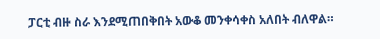ፓርቲ ብዙ ስራ እንደሚጠበቅበት አውቆ መንቀሳቀስ አለበት ብለዋል።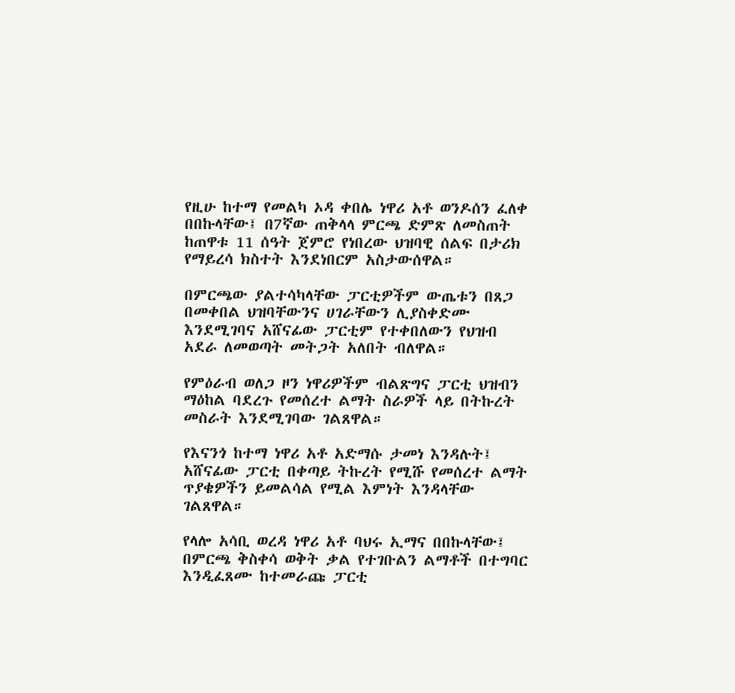የዚሁ ከተማ የመልካ ኦዳ ቀበሌ ነዋሪ አቶ ወንዶሰን ፈለቀ በበኩላቸው፤ በ7ኛው ጠቅላላ ምርጫ ድምጽ ለመስጠት ከጠዋቱ 11 ሰዓት ጀምሮ የነበረው ህዝባዊ ሰልፍ በታሪክ የማይረሳ ክስተት እንደነበርም አስታውሰዋል።

በምርጫው ያልተሳካላቸው ፓርቲዎችም ውጤቱን በጸጋ በመቀበል ህዝባቸውንና ሀገራቸውን ሊያስቀድሙ እንደሚገባና አሸናፊው ፓርቲም የተቀበለውን የህዝብ አደራ ለመወጣት መትጋት አለበት ብለዋል።

የምዕራብ ወለጋ ዞን ነዋሪዎችም ብልጽግና ፓርቲ ህዝብን ማዕከል ባደረጉ የመሰረተ ልማት ስራዎች ላይ በትኩረት መስራት እንደሚገባው ገልጸዋል።

የእናንጎ ከተማ ነዋሪ አቶ አድማሱ ታመነ እንዳሉት፤ አሸናፊው ፓርቲ በቀጣይ ትኩረት የሚሹ የመሰረተ ልማት ጥያቄዎችን ይመልሳል የሚል እምነት እንዳላቸው ገልጸዋል።

የላሎ አሳቢ ወረዳ ነዋሪ አቶ ባህሩ ኢማና በበኩላቸው፤ በምርጫ ቅስቀሳ ወቅት ቃል የተገቡልን ልማቶች በተግባር እንዲፈጸሙ ከተመራጩ ፓርቲ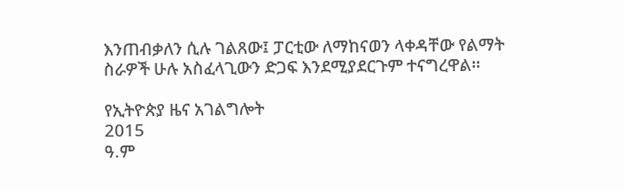እንጠብቃለን ሲሉ ገልጸው፤ ፓርቲው ለማከናወን ላቀዳቸው የልማት ስራዎች ሁሉ አስፈላጊውን ድጋፍ እንደሚያደርጉም ተናግረዋል።

የኢትዮጵያ ዜና አገልግሎት
2015
ዓ.ም